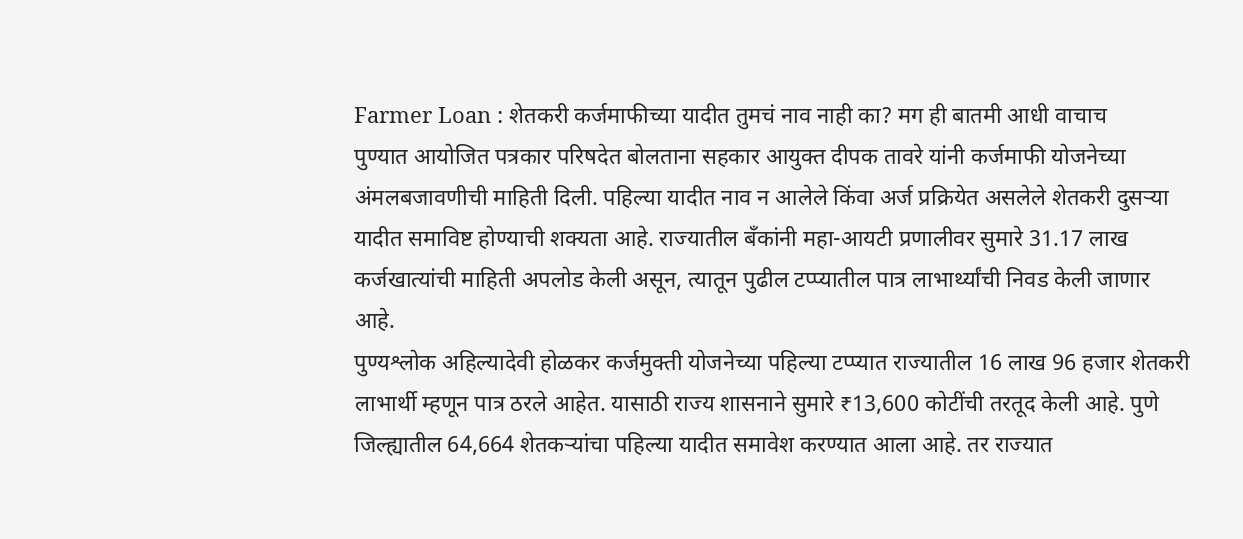Farmer Loan : शेतकरी कर्जमाफीच्या यादीत तुमचं नाव नाही का? मग ही बातमी आधी वाचाच
पुण्यात आयोजित पत्रकार परिषदेत बोलताना सहकार आयुक्त दीपक तावरे यांनी कर्जमाफी योजनेच्या अंमलबजावणीची माहिती दिली. पहिल्या यादीत नाव न आलेले किंवा अर्ज प्रक्रियेत असलेले शेतकरी दुसऱ्या यादीत समाविष्ट होण्याची शक्यता आहे. राज्यातील बँकांनी महा-आयटी प्रणालीवर सुमारे 31.17 लाख कर्जखात्यांची माहिती अपलोड केली असून, त्यातून पुढील टप्प्यातील पात्र लाभार्थ्यांची निवड केली जाणार आहे.
पुण्यश्लोक अहिल्यादेवी होळकर कर्जमुक्ती योजनेच्या पहिल्या टप्प्यात राज्यातील 16 लाख 96 हजार शेतकरी लाभार्थी म्हणून पात्र ठरले आहेत. यासाठी राज्य शासनाने सुमारे ₹13,600 कोटींची तरतूद केली आहे. पुणे जिल्ह्यातील 64,664 शेतकऱ्यांचा पहिल्या यादीत समावेश करण्यात आला आहे. तर राज्यात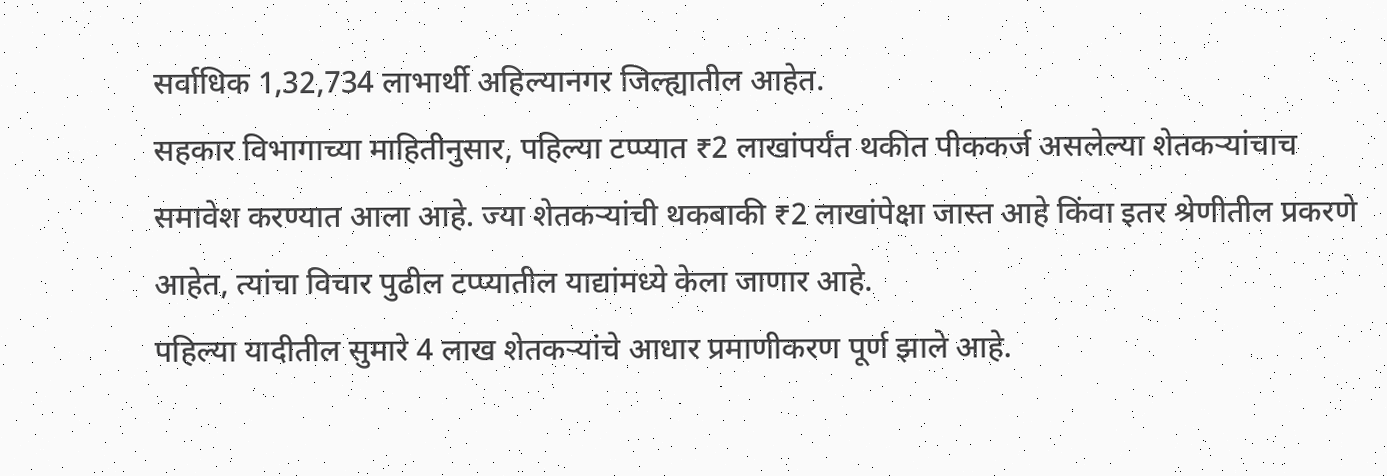सर्वाधिक 1,32,734 लाभार्थी अहिल्यानगर जिल्ह्यातील आहेत.
सहकार विभागाच्या माहितीनुसार, पहिल्या टप्प्यात ₹2 लाखांपर्यंत थकीत पीककर्ज असलेल्या शेतकऱ्यांचाच समावेश करण्यात आला आहे. ज्या शेतकऱ्यांची थकबाकी ₹2 लाखांपेक्षा जास्त आहे किंवा इतर श्रेणीतील प्रकरणे आहेत, त्यांचा विचार पुढील टप्प्यातील याद्यांमध्ये केला जाणार आहे.
पहिल्या यादीतील सुमारे 4 लाख शेतकऱ्यांचे आधार प्रमाणीकरण पूर्ण झाले आहे.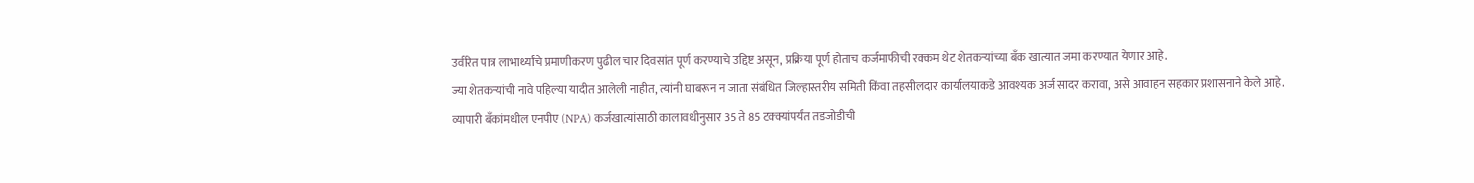उर्वरित पात्र लाभार्थ्यांचे प्रमाणीकरण पुढील चार दिवसांत पूर्ण करण्याचे उद्दिष्ट असून, प्रक्रिया पूर्ण होताच कर्जमाफीची रक्कम थेट शेतकऱ्यांच्या बँक खात्यात जमा करण्यात येणार आहे.
ज्या शेतकऱ्यांची नावे पहिल्या यादीत आलेली नाहीत, त्यांनी घाबरून न जाता संबंधित जिल्हास्तरीय समिती किंवा तहसीलदार कार्यालयाकडे आवश्यक अर्ज सादर करावा, असे आवाहन सहकार प्रशासनाने केले आहे.
व्यापारी बँकांमधील एनपीए (NPA) कर्जखात्यांसाठी कालावधीनुसार 35 ते 85 टक्क्यांपर्यंत तडजोडीची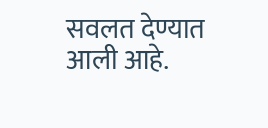सवलत देण्यात आली आहे.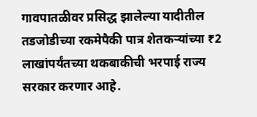गावपातळीवर प्रसिद्ध झालेल्या यादीतील तडजोडीच्या रकमेपैकी पात्र शेतकऱ्यांच्या ₹2 लाखांपर्यंतच्या थकबाकीची भरपाई राज्य सरकार करणार आहे.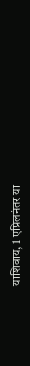याशिवाय, 1 एप्रिलनंतर या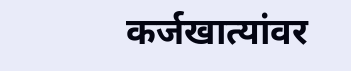कर्जखात्यांवर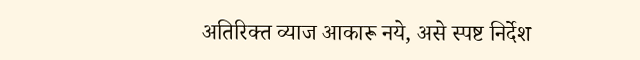अतिरिक्त व्याज आकारू नये, असे स्पष्ट निर्देश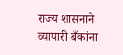राज्य शासनाने व्यापारी बँकांना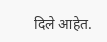दिले आहेत.